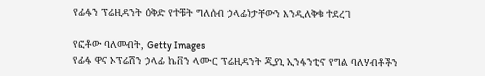የፊፋን ፕሬዚዳንት ዕቅድ የተቹት ግለሰብ ኃላፊነታቸውን እንዲለቅቁ ተደረገ

የፎቶው ባለመብት, Getty Images
የፊፋ ዋና ኦፕሬሽን ኃላፊ ኬቨን ላሙር ፕሬዚዳንት ጂያኒ ኢንፋንቲኖ የግል ባለሃብቶችን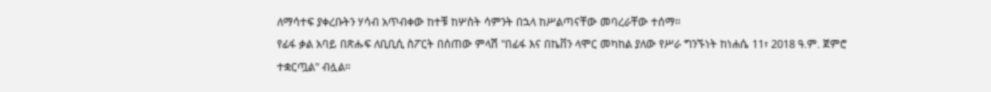ለማሳተፍ ያቀረቡትን ሃሳብ አጥብቀው ከተቹ ከሦስት ሳምንት በኋላ ከሥልጣናቸው መባረራቸው ተሰማ።
የፊፋ ቃል አባይ በጽሑፍ ለቢቢሲ ስፖርት በሰጠው ምላሽ "በፊፋ እና በኬቨን ላሞር መካከል ያለው የሥራ ግንኙነት ከነሐሴ 11፣ 2018 ዓ.ም. ጀምሮ ተቋርጧል" ብሏል።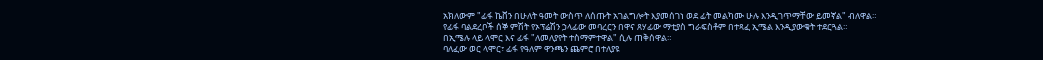አክለውም "ፊፋ ኬቨን በሁለት ዓመት ውስጥ ለሰጡት አገልግሎት እያመሰገነ ወደ ፊት መልካሙ ሁሉ እንዲገጥማቸው ይመኛል" ብለዋል።
የፊፋ ባልደረቦች ሰኞ ምሽት የኦፕሬሽን ኃላፊው መባረርን በዋና ጸሃፊው ማቲያስ ግራፍስቶም በተጻፈ ኢሜል እንዲያውቁት ተደርጓል።
በኢሜሉ ላይ ላሞር እና ፊፋ "ለመለያየት ተስማምተዋል" ሲሉ ጠቅሰዋል።
ባለፈው ወር ላሞር፣ ፊፋ የዓለም ዋንጫን ጨምሮ በተለያዩ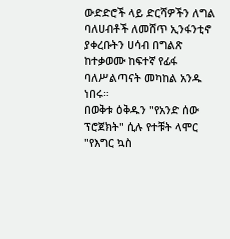ውድድሮች ላይ ድርሻዎችን ለግል ባለሀብቶች ለመሸጥ ኢንፋንቲኖ ያቀረቡትን ሀሳብ በግልጽ ከተቃወሙ ከፍተኛ የፊፋ ባለሥልጣናት መካከል አንዱ ነበሩ።
በወቅቱ ዕቅዱን "የአንድ ሰው ፕሮጀክት" ሲሉ የተቹት ላሞር "የእግር ኳስ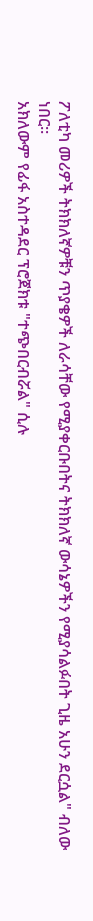ፖለቲካ መሪዎች ትክክለኛዎቹን ጥያቄዎች ለራሳቸው የሚያቀርቡበትና ትክክለኛ ውሳኔዎችን የሚያሳልፉበት ጊዜ አሁን ደርሷል" ብለው ነበር።
አክለውም የፊፋ አስተዳደር ፕሮጀክቱ "ተጭበርብሯል" ሲሉ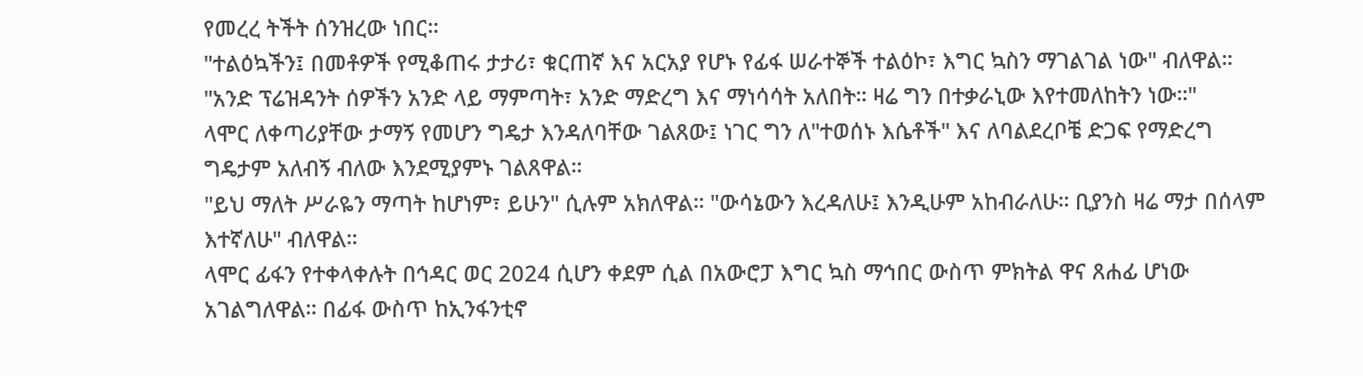የመረረ ትችት ሰንዝረው ነበር።
"ተልዕኳችን፤ በመቶዎች የሚቆጠሩ ታታሪ፣ ቁርጠኛ እና አርአያ የሆኑ የፊፋ ሠራተኞች ተልዕኮ፣ እግር ኳስን ማገልገል ነው" ብለዋል።
"አንድ ፕሬዝዳንት ሰዎችን አንድ ላይ ማምጣት፣ አንድ ማድረግ እና ማነሳሳት አለበት። ዛሬ ግን በተቃራኒው እየተመለከትን ነው።"
ላሞር ለቀጣሪያቸው ታማኝ የመሆን ግዴታ እንዳለባቸው ገልጸው፤ ነገር ግን ለ"ተወሰኑ እሴቶች" እና ለባልደረቦቼ ድጋፍ የማድረግ ግዴታም አለብኝ ብለው እንደሚያምኑ ገልጸዋል።
"ይህ ማለት ሥራዬን ማጣት ከሆነም፣ ይሁን" ሲሉም አክለዋል። "ውሳኔውን እረዳለሁ፤ እንዲሁም አከብራለሁ። ቢያንስ ዛሬ ማታ በሰላም እተኛለሁ" ብለዋል።
ላሞር ፊፋን የተቀላቀሉት በኅዳር ወር 2024 ሲሆን ቀደም ሲል በአውሮፓ እግር ኳስ ማኅበር ውስጥ ምክትል ዋና ጸሐፊ ሆነው አገልግለዋል። በፊፋ ውስጥ ከኢንፋንቲኖ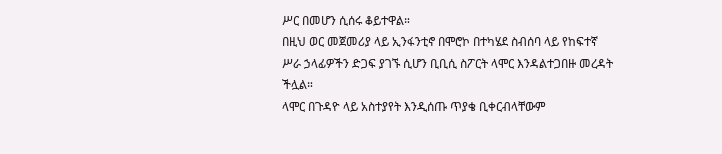ሥር በመሆን ሲሰሩ ቆይተዋል።
በዚህ ወር መጀመሪያ ላይ ኢንፋንቲኖ በሞሮኮ በተካሄደ ስብሰባ ላይ የከፍተኛ ሥራ ኃላፊዎችን ድጋፍ ያገኙ ሲሆን ቢቢሲ ስፖርት ላሞር እንዳልተጋበዙ መረዳት ችሏል።
ላሞር በጉዳዮ ላይ አስተያየት እንዲሰጡ ጥያቄ ቢቀርብላቸውም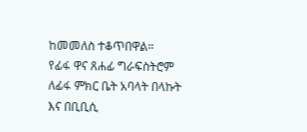ከመመለስ ተቆጥበዋል።
የፊፋ ዋና ጸሐፊ ግራፍስትሮም ለፊፋ ምክር ቤት አባላት በላኩት እና በቢቢሲ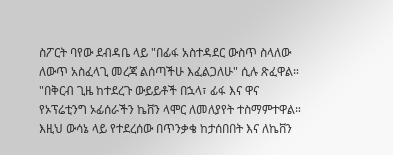ስፖርት ባየው ደብዳቤ ላይ "በፊፋ አስተዳደር ውስጥ ስላለው ለውጥ አስፈላጊ መረጃ ልሰጣችሁ እፈልጋለሁ" ሲሉ ጽፈዋል።
"በቅርብ ጊዜ ከተደረጉ ውይይቶች በኋላ፣ ፊፋ እና ዋና የኦፕሬቲንግ ኦፊሰራችን ኬቨን ላሞር ለመለያየት ተስማምተዋል። እዚህ ውሳኔ ላይ የተደረሰው በጥንቃቄ ከታሰበበት እና ለኬቨን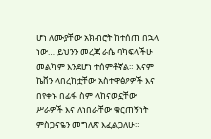ሆነ ለሙያቸው አክብሮት ከተሰጠ በኋላ ነው… ይህንን መረጃ ራሴ ባካፍላችሁ መልካም እንደሆነ ተሰምቶኛል። እናም ኬቨን ላበረከቷቸው አስተዋፅዖዎች እና በየቀኑ በፊፋ ስም ላከናወኗቸው ሥራዎች እና ለነበራቸው ቁርጠኝነት ምስጋናዬን መግለጽ እፈልጋለሁ።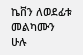ኬቨን ለወደፊቱ መልካሙን ሁሉ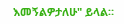እመኝልዎታለሁ" ይላል።